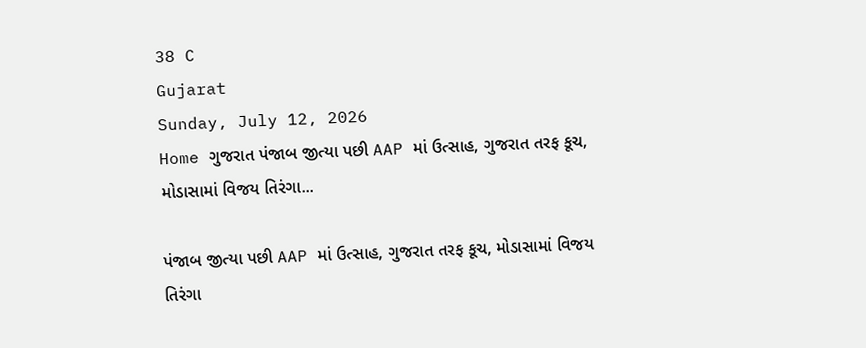38 C
Gujarat
Sunday, July 12, 2026
Home ગુજરાત પંજાબ જીત્યા પછી AAP માં ઉત્સાહ, ગુજરાત તરફ કૂચ, મોડાસામાં વિજય તિરંગા...

પંજાબ જીત્યા પછી AAP માં ઉત્સાહ, ગુજરાત તરફ કૂચ, મોડાસામાં વિજય તિરંગા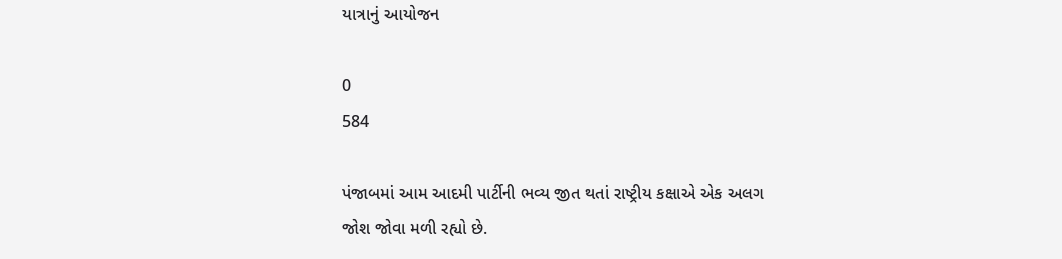યાત્રાનું આયોજન

0
584

પંજાબમાં આમ આદમી પાર્ટીની ભવ્ય જીત થતાં રાષ્ટ્રીય કક્ષાએ એક અલગ જોશ જોવા મળી રહ્યો છે.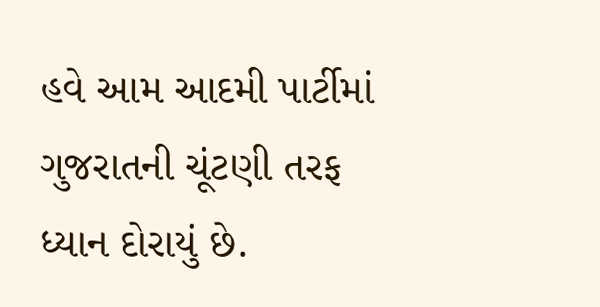હવે આમ આદમી પાર્ટીમાં ગુજરાતની ચૂંટણી તરફ ધ્યાન દોરાયું છે.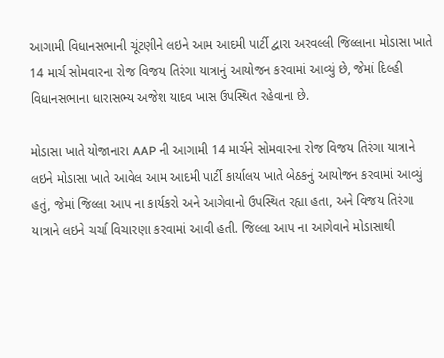આગામી વિધાનસભાની ચૂંટણીને લઇને આમ આદમી પાર્ટી દ્વારા અરવલ્લી જિલ્લાના મોડાસા ખાતે 14 માર્ચ સોમવારના રોજ વિજય તિરંગા યાત્રાનું આયોજન કરવામાં આવ્યું છે, જેમાં દિલ્હી વિધાનસભાના ધારાસભ્ય અજેશ યાદવ ખાસ ઉપસ્થિત રહેવાના છે.

મોડાસા ખાતે યોજાનારા AAP ની આગામી 14 માર્ચને સોમવારના રોજ વિજય તિરંગા યાત્રાને લઇને મોડાસા ખાતે આવેલ આમ આદમી પાર્ટી કાર્યાલય ખાતે બેઠકનું આયોજન કરવામાં આવ્યું હતું, જેમાં જિલ્લા આપ ના કાર્યકરો અને આગેવાનો ઉપસ્થિત રહ્યા હતા, અને વિજય તિરંગા યાત્રાને લઇને ચર્ચા વિચારણા કરવામાં આવી હતી. જિલ્લા આપ ના આગેવાને મોડાસાથી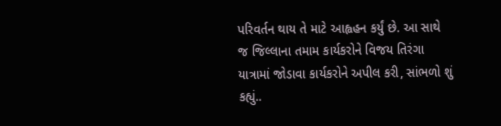પરિવર્તન થાય તે માટે આહ્વહન કર્યું છે. આ સાથે જ જિલ્લાના તમામ કાર્યકરોને વિજય તિરંગા યાત્રામાં જોડાવા કાર્યકરોને અપીલ કરી, સાંભળો શું કહ્યું..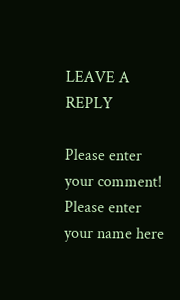LEAVE A REPLY

Please enter your comment!
Please enter your name here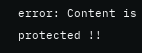error: Content is protected !!